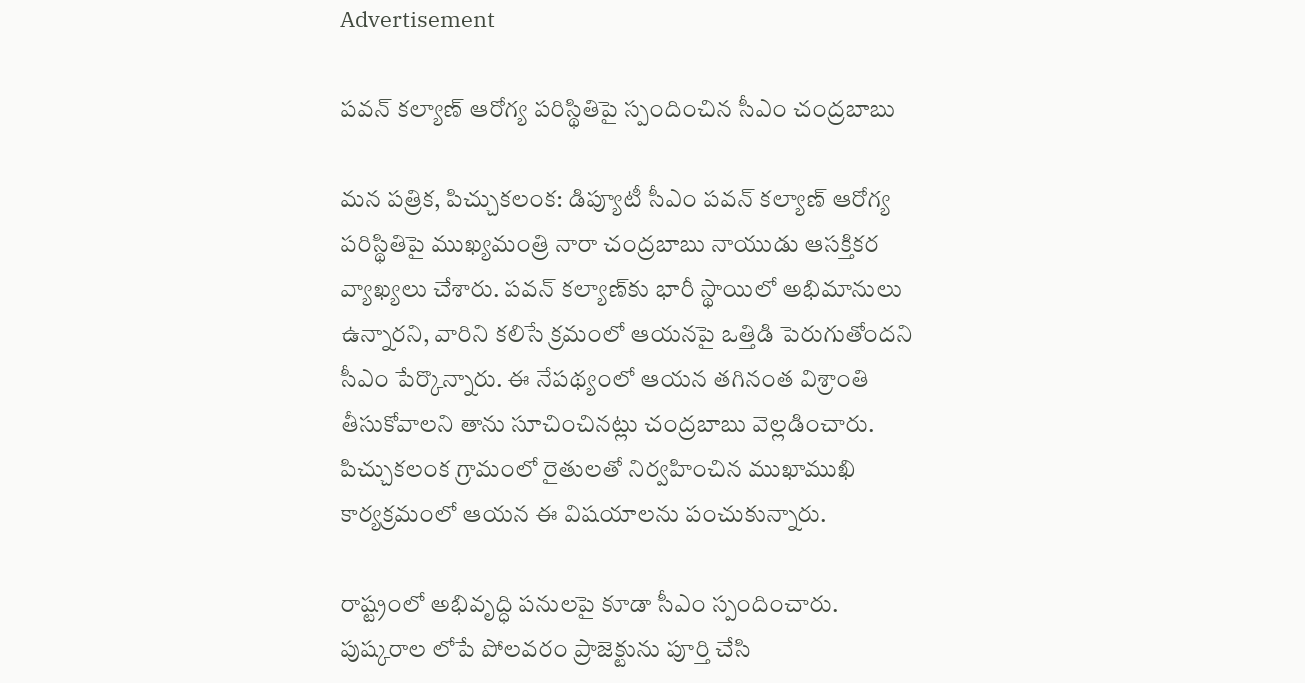Advertisement

పవన్ కల్యాణ్ ఆరోగ్య పరిస్థితిపై స్పందించిన సీఎం చంద్రబాబు

మన పత్రిక, పిచ్చుకలంక: డిప్యూటీ సీఎం పవన్ కల్యాణ్ ఆరోగ్య పరిస్థితిపై ముఖ్యమంత్రి నారా చంద్రబాబు నాయుడు ఆసక్తికర వ్యాఖ్యలు చేశారు. పవన్ కల్యాణ్‌కు భారీ స్థాయిలో అభిమానులు ఉన్నారని, వారిని కలిసే క్రమంలో ఆయనపై ఒత్తిడి పెరుగుతోందని సీఎం పేర్కొన్నారు. ఈ నేపథ్యంలో ఆయన తగినంత విశ్రాంతి తీసుకోవాలని తాను సూచించినట్లు చంద్రబాబు వెల్లడించారు. పిచ్చుకలంక గ్రామంలో రైతులతో నిర్వహించిన ముఖాముఖి కార్యక్రమంలో ఆయన ఈ విషయాలను పంచుకున్నారు.

రాష్ట్రంలో అభివృద్ధి పనులపై కూడా సీఎం స్పందించారు. పుష్కరాల లోపే పోలవరం ప్రాజెక్టును పూర్తి చేసి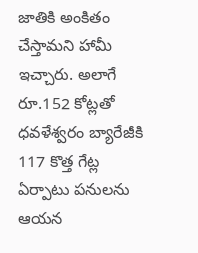జాతికి అంకితం చేస్తామని హామీ ఇచ్చారు. అలాగే రూ.152 కోట్లతో ధవళేశ్వరం బ్యారేజీకి 117 కొత్త గేట్ల ఏర్పాటు పనులను ఆయన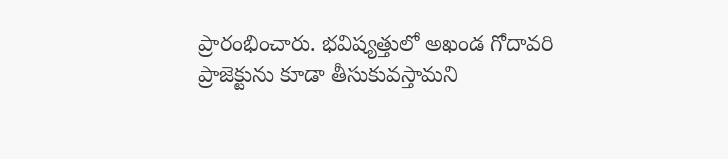ప్రారంభించారు. భవిష్యత్తులో అఖండ గోదావరి ప్రాజెక్టును కూడా తీసుకువస్తామని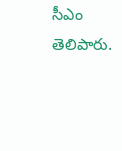సీఎం తెలిపారు.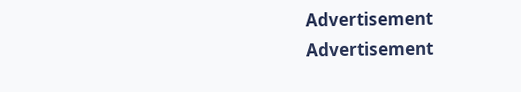Advertisement
Advertisement